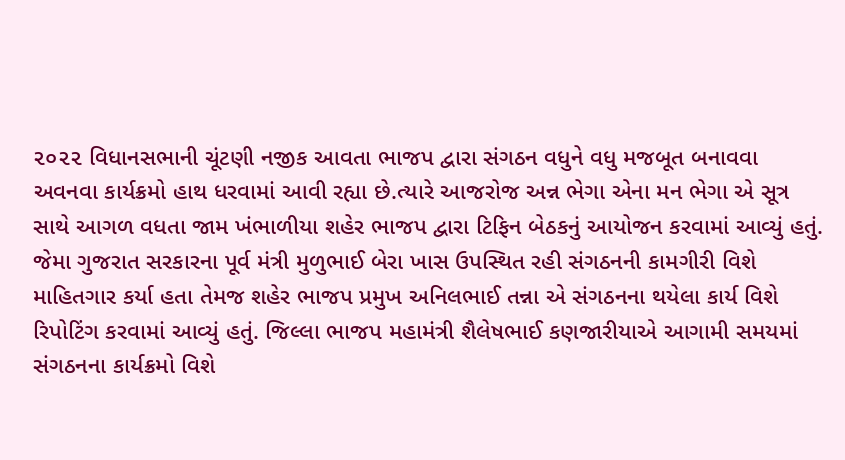૨૦૨૨ વિધાનસભાની ચૂંટણી નજીક આવતા ભાજપ દ્વારા સંગઠન વધુને વધુ મજબૂત બનાવવા અવનવા કાર્યક્રમો હાથ ધરવામાં આવી રહ્યા છે.ત્યારે આજરોજ અન્ન ભેગા એના મન ભેગા એ સૂત્ર સાથે આગળ વધતા જામ ખંભાળીયા શહેર ભાજપ દ્વારા ટિફિન બેઠકનું આયોજન કરવામાં આવ્યું હતું. જેમા ગુજરાત સરકારના પૂર્વ મંત્રી મુળુભાઈ બેરા ખાસ ઉપસ્થિત રહી સંગઠનની કામગીરી વિશે માહિતગાર કર્યા હતા તેમજ શહેર ભાજપ પ્રમુખ અનિલભાઈ તન્ના એ સંગઠનના થયેલા કાર્ય વિશે રિપોટિંગ કરવામાં આવ્યું હતું. જિલ્લા ભાજપ મહામંત્રી શૈલેષભાઈ કણજારીયાએ આગામી સમયમાં સંગઠનના કાર્યક્રમો વિશે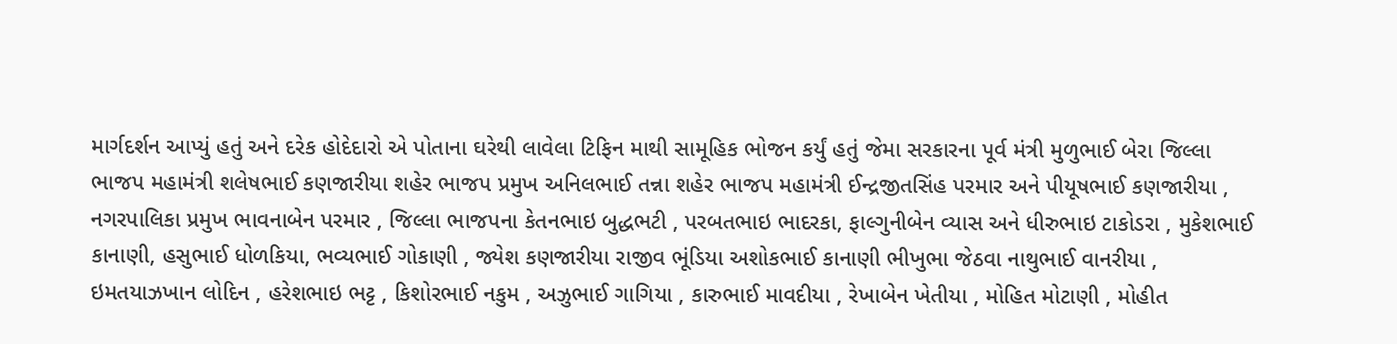માર્ગદર્શન આપ્યું હતું અને દરેક હોદેદારો એ પોતાના ઘરેથી લાવેલા ટિફિન માથી સામૂહિક ભોજન કર્યું હતું જેમા સરકારના પૂર્વ મંત્રી મુળુભાઈ બેરા જિલ્લા ભાજપ મહામંત્રી શલેષભાઈ કણજારીયા શહેર ભાજપ પ્રમુખ અનિલભાઈ તન્ના શહેર ભાજપ મહામંત્રી ઈન્દ્રજીતસિંહ પરમાર અને પીયૂષભાઈ કણજારીયા , નગરપાલિકા પ્રમુખ ભાવનાબેન પરમાર , જિલ્લા ભાજપના કેતનભાઇ બુદ્ધભટી , પરબતભાઇ ભાદરકા, ફાલ્ગુનીબેન વ્યાસ અને ધીરુભાઇ ટાકોડરા , મુકેશભાઈ કાનાણી, હસુભાઈ ધોળકિયા, ભવ્યભાઈ ગોકાણી , જ્યેશ કણજારીયા રાજીવ ભૂંડિયા અશોકભાઈ કાનાણી ભીખુભા જેઠવા નાથુભાઈ વાનરીયા , ઇમતયાઝખાન લોદિન , હરેશભાઇ ભટ્ટ , કિશોરભાઈ નકુમ , અઝુભાઈ ગાગિયા , કારુભાઈ માવદીયા , રેખાબેન ખેતીયા , મોહિત મોટાણી , મોહીત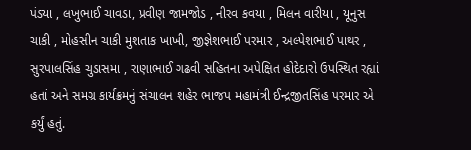પંડ્યા , લખુભાઈ ચાવડા, પ્રવીણ જામજોડ , નીરવ કવયા , મિલન વારીયા , યૂનુસ ચાકી , મોહસીન ચાકી મુશતાક ખાખી, જીજ્ઞેશભાઈ પરમાર , અલ્પેશભાઈ પાથર , સુરપાલસિંહ ચુડાસમા , રાણાભાઈ ગઢવી સહિતના અપેક્ષિત હોદેદારો ઉપસ્થિત રહ્યાં હતાં અને સમગ્ર કાર્યક્રમનું સંચાલન શહેર ભાજપ મહામંત્રી ઈન્દ્રજીતસિંહ પરમાર એ કર્યું હતું.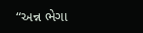“અન્ન ભેગા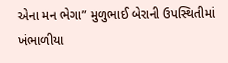એના મન ભેગા” મુળુભાઈ બેરાની ઉપસ્થિતીમાં ખંભાળીયા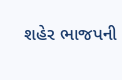શહેર ભાજપની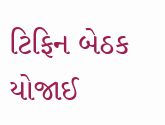ટિફિન બેઠક યોજાઈ